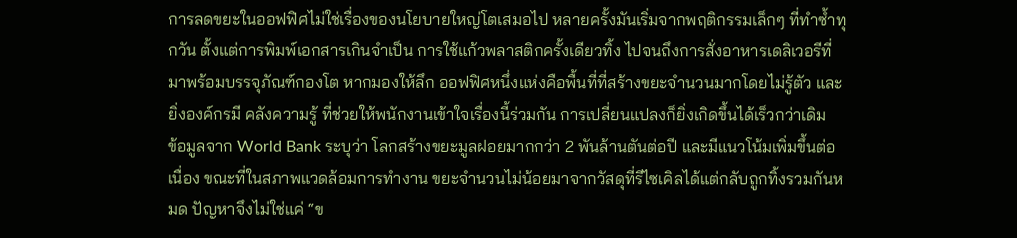การลดขยะในออฟฟิศไม่ใช่เรื่องของนโยบายใหญ่โตเสมอไป หลายครั้งมันเริ่มจากพฤติกรรมเล็กๆ ที่ทำซ้ำทุกวัน ตั้งแต่การพิมพ์เอกสารเกินจำเป็น การใช้แก้วพลาสติกครั้งเดียวทิ้ง ไปจนถึงการสั่งอาหารเดลิเวอรีที่มาพร้อมบรรจุภัณฑ์กองโต หากมองให้ลึก ออฟฟิศหนึ่งแห่งคือพื้นที่ที่สร้างขยะจำนวนมากโดยไม่รู้ตัว และยิ่งองค์กรมี คลังความรู้ ที่ช่วยให้พนักงานเข้าใจเรื่องนี้ร่วมกัน การเปลี่ยนแปลงก็ยิ่งเกิดขึ้นได้เร็วกว่าเดิม
ข้อมูลจาก World Bank ระบุว่า โลกสร้างขยะมูลฝอยมากกว่า 2 พันล้านตันต่อปี และมีแนวโน้มเพิ่มขึ้นต่อเนื่อง ขณะที่ในสภาพแวดล้อมการทำงาน ขยะจำนวนไม่น้อยมาจากวัสดุที่รีไซเคิลได้แต่กลับถูกทิ้งรวมกันหมด ปัญหาจึงไม่ใช่แค่ “ข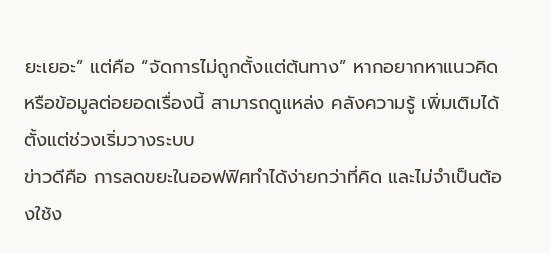ยะเยอะ” แต่คือ “จัดการไม่ถูกตั้งแต่ต้นทาง” หากอยากหาแนวคิดหรือข้อมูลต่อยอดเรื่องนี้ สามารถดูแหล่ง คลังความรู้ เพิ่มเติมได้ตั้งแต่ช่วงเริ่มวางระบบ
ข่าวดีคือ การลดขยะในออฟฟิศทำได้ง่ายกว่าที่คิด และไม่จำเป็นต้องใช้ง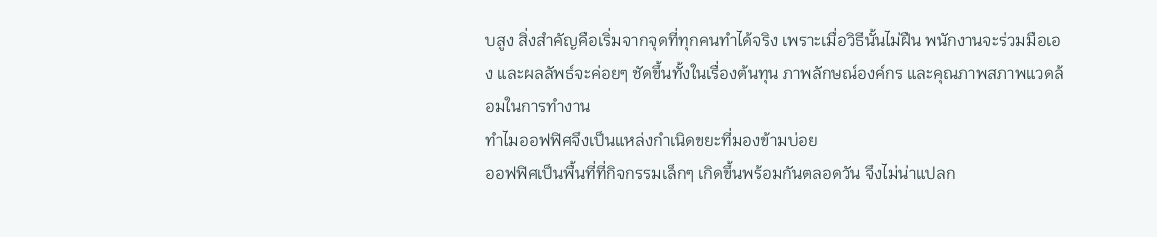บสูง สิ่งสำคัญคือเริ่มจากจุดที่ทุกคนทำได้จริง เพราะเมื่อวิธีนั้นไม่ฝืน พนักงานจะร่วมมือเอง และผลลัพธ์จะค่อยๆ ชัดขึ้นทั้งในเรื่องต้นทุน ภาพลักษณ์องค์กร และคุณภาพสภาพแวดล้อมในการทำงาน
ทำไมออฟฟิศจึงเป็นแหล่งกำเนิดขยะที่มองข้ามบ่อย
ออฟฟิศเป็นพื้นที่ที่กิจกรรมเล็กๆ เกิดขึ้นพร้อมกันตลอดวัน จึงไม่น่าแปลก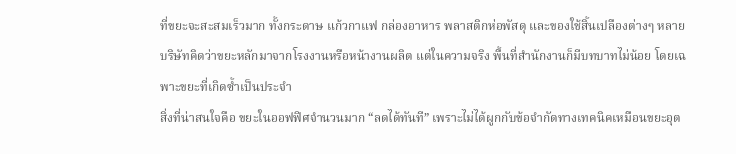ที่ขยะจะสะสมเร็วมาก ทั้งกระดาษ แก้วกาแฟ กล่องอาหาร พลาสติกห่อพัสดุ และของใช้สิ้นเปลืองต่างๆ หลายบริษัทคิดว่าขยะหลักมาจากโรงงานหรือหน้างานผลิต แต่ในความจริง พื้นที่สำนักงานก็มีบทบาทไม่น้อย โดยเฉพาะขยะที่เกิดซ้ำเป็นประจำ
สิ่งที่น่าสนใจคือ ขยะในออฟฟิศจำนวนมาก “ลดได้ทันที” เพราะไม่ได้ผูกกับข้อจำกัดทางเทคนิคเหมือนขยะอุต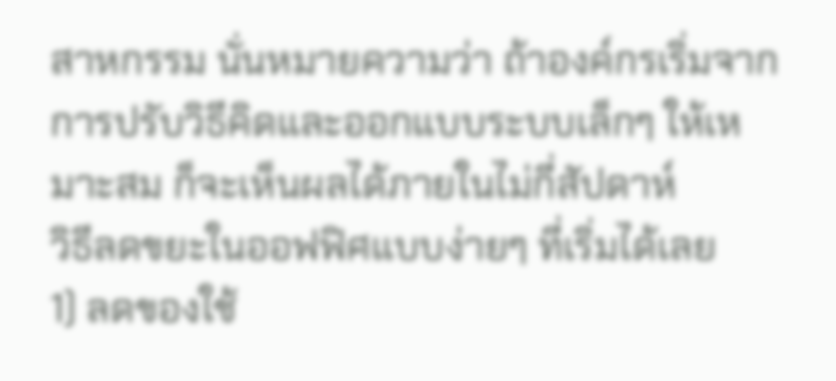สาหกรรม นั่นหมายความว่า ถ้าองค์กรเริ่มจากการปรับวิธีคิดและออกแบบระบบเล็กๆ ให้เหมาะสม ก็จะเห็นผลได้ภายในไม่กี่สัปดาห์
วิธีลดขยะในออฟฟิศแบบง่ายๆ ที่เริ่มได้เลย
1) ลดของใช้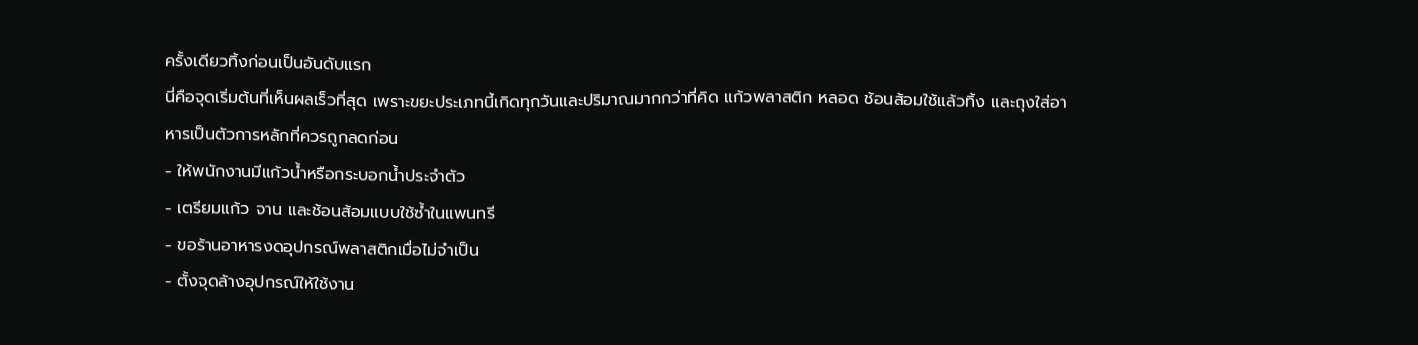ครั้งเดียวทิ้งก่อนเป็นอันดับแรก
นี่คือจุดเริ่มต้นที่เห็นผลเร็วที่สุด เพราะขยะประเภทนี้เกิดทุกวันและปริมาณมากกว่าที่คิด แก้วพลาสติก หลอด ช้อนส้อมใช้แล้วทิ้ง และถุงใส่อาหารเป็นตัวการหลักที่ควรถูกลดก่อน
- ให้พนักงานมีแก้วน้ำหรือกระบอกน้ำประจำตัว
- เตรียมแก้ว จาน และช้อนส้อมแบบใช้ซ้ำในแพนทรี
- ขอร้านอาหารงดอุปกรณ์พลาสติกเมื่อไม่จำเป็น
- ตั้งจุดล้างอุปกรณ์ให้ใช้งาน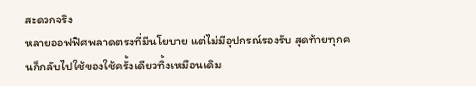สะดวกจริง
หลายออฟฟิศพลาดตรงที่มีนโยบาย แต่ไม่มีอุปกรณ์รองรับ สุดท้ายทุกคนก็กลับไปใช้ของใช้ครั้งเดียวทิ้งเหมือนเดิม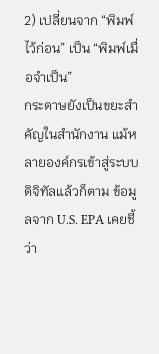2) เปลี่ยนจาก “พิมพ์ไว้ก่อน” เป็น “พิมพ์เมื่อจำเป็น”
กระดาษยังเป็นขยะสำคัญในสำนักงาน แม้หลายองค์กรเข้าสู่ระบบดิจิทัลแล้วก็ตาม ข้อมูลจาก U.S. EPA เคยชี้ว่า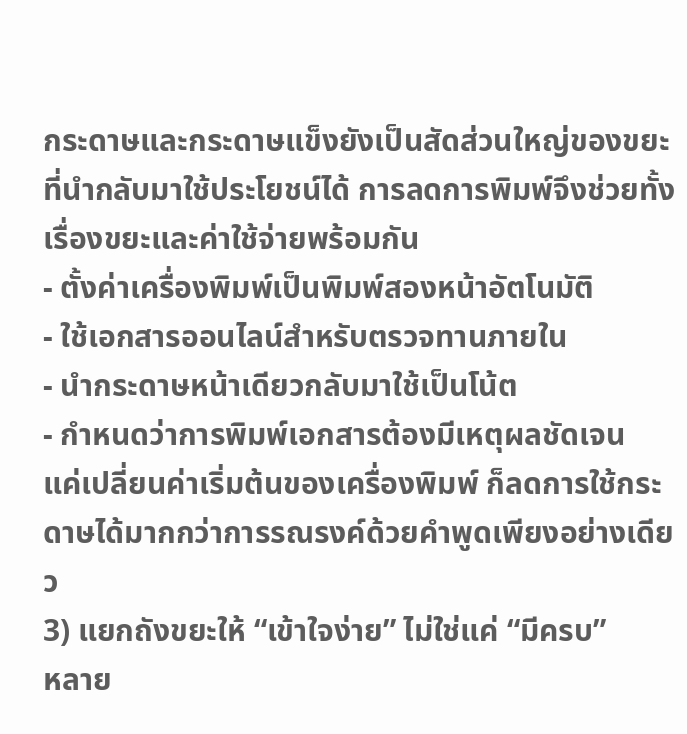กระดาษและกระดาษแข็งยังเป็นสัดส่วนใหญ่ของขยะที่นำกลับมาใช้ประโยชน์ได้ การลดการพิมพ์จึงช่วยทั้งเรื่องขยะและค่าใช้จ่ายพร้อมกัน
- ตั้งค่าเครื่องพิมพ์เป็นพิมพ์สองหน้าอัตโนมัติ
- ใช้เอกสารออนไลน์สำหรับตรวจทานภายใน
- นำกระดาษหน้าเดียวกลับมาใช้เป็นโน้ต
- กำหนดว่าการพิมพ์เอกสารต้องมีเหตุผลชัดเจน
แค่เปลี่ยนค่าเริ่มต้นของเครื่องพิมพ์ ก็ลดการใช้กระดาษได้มากกว่าการรณรงค์ด้วยคำพูดเพียงอย่างเดียว
3) แยกถังขยะให้ “เข้าใจง่าย” ไม่ใช่แค่ “มีครบ”
หลาย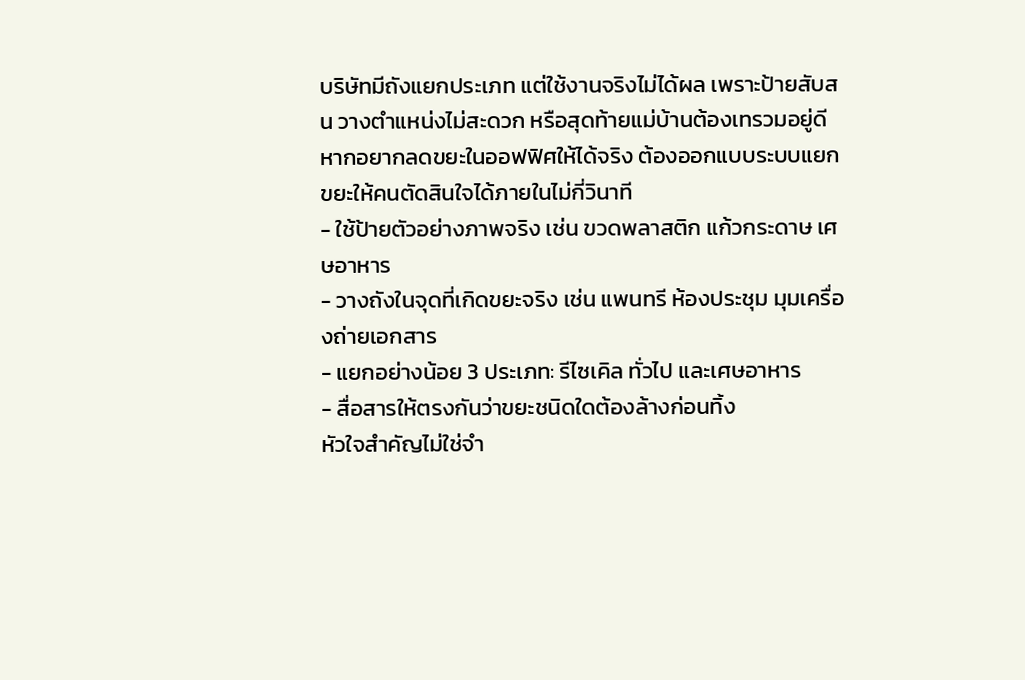บริษัทมีถังแยกประเภท แต่ใช้งานจริงไม่ได้ผล เพราะป้ายสับสน วางตำแหน่งไม่สะดวก หรือสุดท้ายแม่บ้านต้องเทรวมอยู่ดี หากอยากลดขยะในออฟฟิศให้ได้จริง ต้องออกแบบระบบแยกขยะให้คนตัดสินใจได้ภายในไม่กี่วินาที
- ใช้ป้ายตัวอย่างภาพจริง เช่น ขวดพลาสติก แก้วกระดาษ เศษอาหาร
- วางถังในจุดที่เกิดขยะจริง เช่น แพนทรี ห้องประชุม มุมเครื่องถ่ายเอกสาร
- แยกอย่างน้อย 3 ประเภท: รีไซเคิล ทั่วไป และเศษอาหาร
- สื่อสารให้ตรงกันว่าขยะชนิดใดต้องล้างก่อนทิ้ง
หัวใจสำคัญไม่ใช่จำ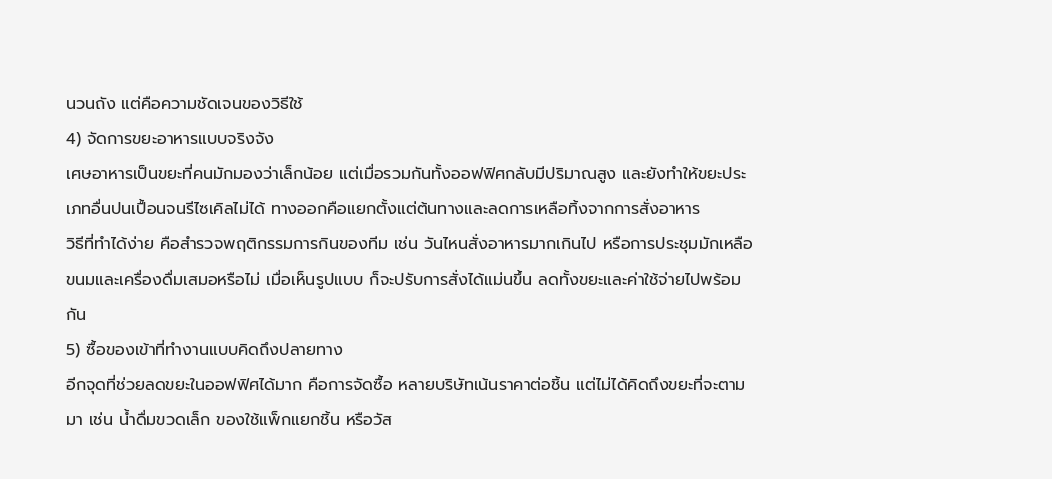นวนถัง แต่คือความชัดเจนของวิธีใช้
4) จัดการขยะอาหารแบบจริงจัง
เศษอาหารเป็นขยะที่คนมักมองว่าเล็กน้อย แต่เมื่อรวมกันทั้งออฟฟิศกลับมีปริมาณสูง และยังทำให้ขยะประเภทอื่นปนเปื้อนจนรีไซเคิลไม่ได้ ทางออกคือแยกตั้งแต่ต้นทางและลดการเหลือทิ้งจากการสั่งอาหาร
วิธีที่ทำได้ง่าย คือสำรวจพฤติกรรมการกินของทีม เช่น วันไหนสั่งอาหารมากเกินไป หรือการประชุมมักเหลือขนมและเครื่องดื่มเสมอหรือไม่ เมื่อเห็นรูปแบบ ก็จะปรับการสั่งได้แม่นขึ้น ลดทั้งขยะและค่าใช้จ่ายไปพร้อมกัน
5) ซื้อของเข้าที่ทำงานแบบคิดถึงปลายทาง
อีกจุดที่ช่วยลดขยะในออฟฟิศได้มาก คือการจัดซื้อ หลายบริษัทเน้นราคาต่อชิ้น แต่ไม่ได้คิดถึงขยะที่จะตามมา เช่น น้ำดื่มขวดเล็ก ของใช้แพ็กแยกชิ้น หรือวัส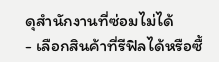ดุสำนักงานที่ซ่อมไม่ได้
- เลือกสินค้าที่รีฟิลได้หรือซื้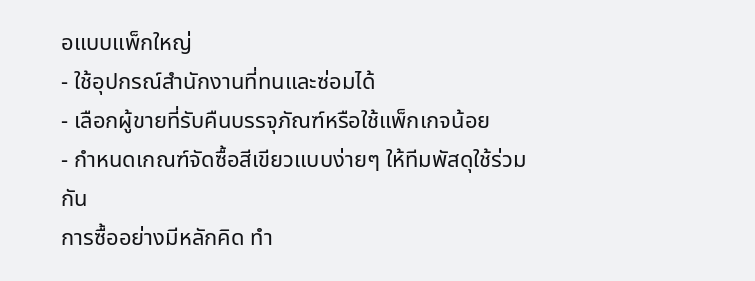อแบบแพ็กใหญ่
- ใช้อุปกรณ์สำนักงานที่ทนและซ่อมได้
- เลือกผู้ขายที่รับคืนบรรจุภัณฑ์หรือใช้แพ็กเกจน้อย
- กำหนดเกณฑ์จัดซื้อสีเขียวแบบง่ายๆ ให้ทีมพัสดุใช้ร่วมกัน
การซื้ออย่างมีหลักคิด ทำ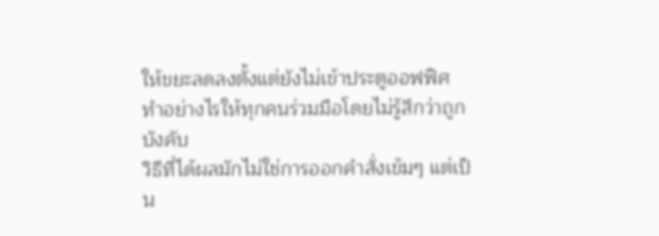ให้ขยะลดลงตั้งแต่ยังไม่เข้าประตูออฟฟิศ
ทำอย่างไรให้ทุกคนร่วมมือโดยไม่รู้สึกว่าถูกบังคับ
วิธีที่ได้ผลมักไม่ใช่การออกคำสั่งเข้มๆ แต่เป็น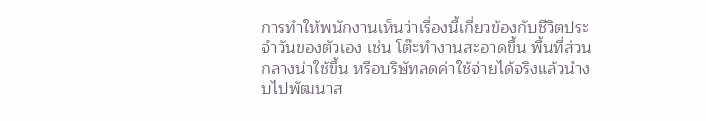การทำให้พนักงานเห็นว่าเรื่องนี้เกี่ยวข้องกับชีวิตประจำวันของตัวเอง เช่น โต๊ะทำงานสะอาดขึ้น พื้นที่ส่วนกลางน่าใช้ขึ้น หรือบริษัทลดค่าใช้จ่ายได้จริงแล้วนำงบไปพัฒนาส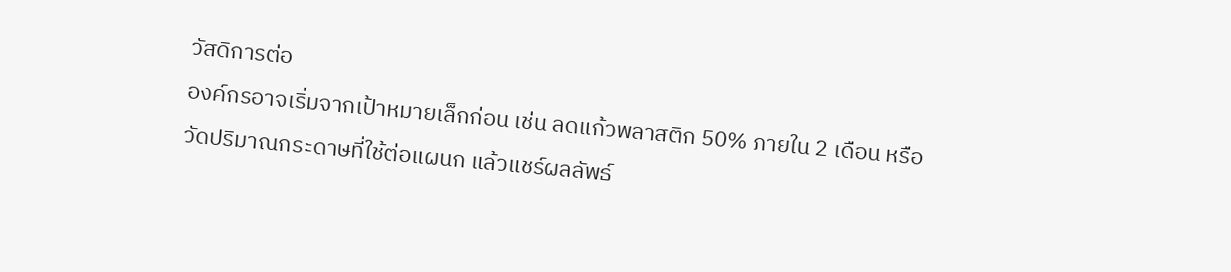วัสดิการต่อ
องค์กรอาจเริ่มจากเป้าหมายเล็กก่อน เช่น ลดแก้วพลาสติก 50% ภายใน 2 เดือน หรือวัดปริมาณกระดาษที่ใช้ต่อแผนก แล้วแชร์ผลลัพธ์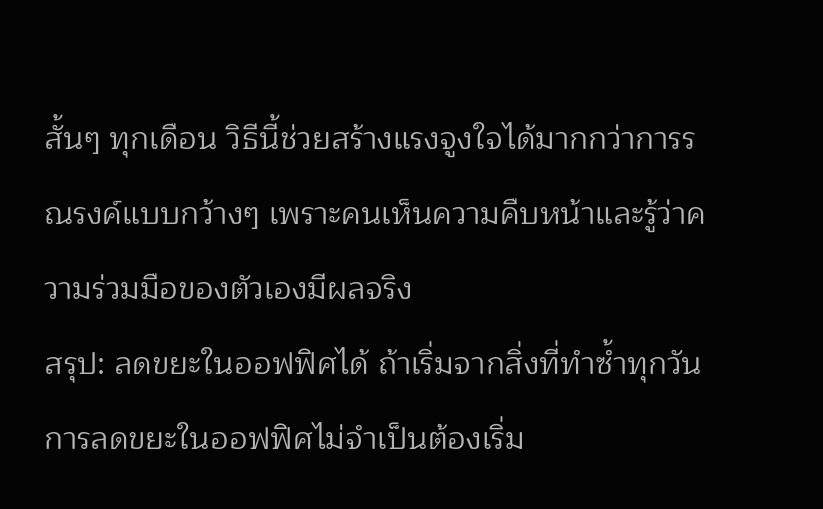สั้นๆ ทุกเดือน วิธีนี้ช่วยสร้างแรงจูงใจได้มากกว่าการรณรงค์แบบกว้างๆ เพราะคนเห็นความคืบหน้าและรู้ว่าความร่วมมือของตัวเองมีผลจริง
สรุป: ลดขยะในออฟฟิศได้ ถ้าเริ่มจากสิ่งที่ทำซ้ำทุกวัน
การลดขยะในออฟฟิศไม่จำเป็นต้องเริ่ม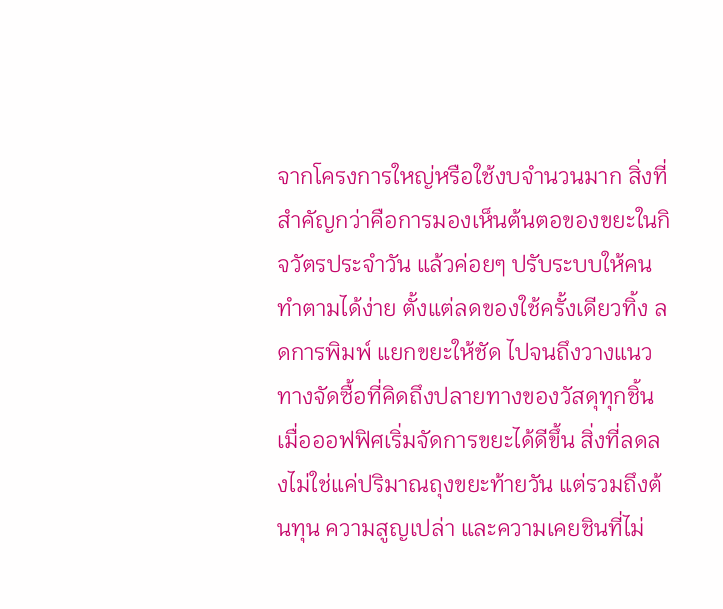จากโครงการใหญ่หรือใช้งบจำนวนมาก สิ่งที่สำคัญกว่าคือการมองเห็นต้นตอของขยะในกิจวัตรประจำวัน แล้วค่อยๆ ปรับระบบให้คนทำตามได้ง่าย ตั้งแต่ลดของใช้ครั้งเดียวทิ้ง ลดการพิมพ์ แยกขยะให้ชัด ไปจนถึงวางแนวทางจัดซื้อที่คิดถึงปลายทางของวัสดุทุกชิ้น
เมื่อออฟฟิศเริ่มจัดการขยะได้ดีขึ้น สิ่งที่ลดลงไม่ใช่แค่ปริมาณถุงขยะท้ายวัน แต่รวมถึงต้นทุน ความสูญเปล่า และความเคยชินที่ไม่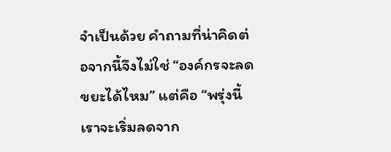จำเป็นด้วย คำถามที่น่าคิดต่อจากนี้จึงไม่ใช่ “องค์กรจะลดขยะได้ไหม” แต่คือ “พรุ่งนี้เราจะเริ่มลดจาก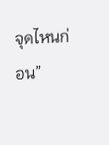จุดไหนก่อน”